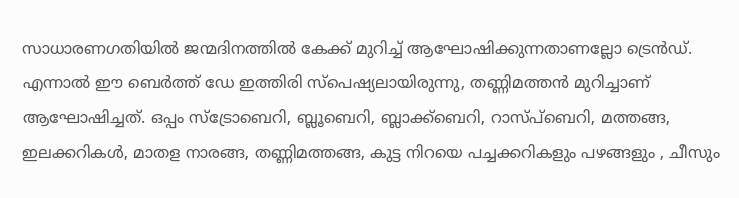സാധാരണഗതിയിൽ ജന്മദിനത്തിൽ കേക്ക് മുറിച്ച് ആഘോഷിക്കുന്നതാണല്ലോ ട്രെൻഡ്. എന്നാൽ ഈ ബെർത്ത് ഡേ ഇത്തിരി സ്പെഷ്യലായിരുന്നു, തണ്ണിമത്തൻ മുറിച്ചാണ് ആഘോഷിച്ചത്. ഒപ്പം സ്ട്രോബെറി, ബ്ലൂബെറി, ബ്ലാക്ക്ബെറി, റാസ്പ്ബെറി, മത്തങ്ങ, ഇലക്കറികൾ, മാതള നാരങ്ങ, തണ്ണിമത്തങ്ങ, കുട്ട നിറയെ പച്ചക്കറികളും പഴങ്ങളും , ചീസും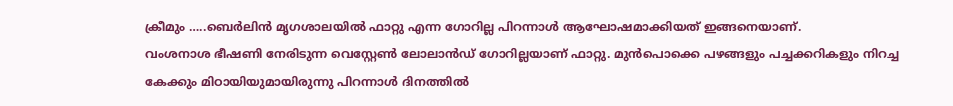ക്രീമും …..ബെർലിൻ മൃഗശാലയിൽ ഫാറ്റു എന്ന ഗോറില്ല പിറന്നാൾ ആഘോഷമാക്കിയത് ഇങ്ങനെയാണ്.
വംശനാശ ഭീഷണി നേരിടുന്ന വെസ്റ്റേൺ ലോലാൻഡ് ഗോറില്ലയാണ് ഫാറ്റു. മുൻപൊക്കെ പഴങ്ങളും പച്ചക്കറികളും നിറച്ച കേക്കും മിഠായിയുമായിരുന്നു പിറന്നാൾ ദിനത്തിൽ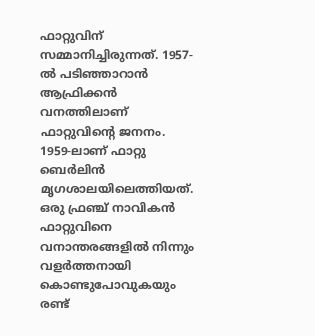ഫാറ്റുവിന് സമ്മാനിച്ചിരുന്നത്. 1957-ൽ പടിഞ്ഞാറാൻ ആഫ്രിക്കൻ വനത്തിലാണ് ഫാറ്റുവിന്റെ ജനനം. 1959-ലാണ് ഫാറ്റു ബെർലിൻ മൃഗശാലയിലെത്തിയത്. ഒരു ഫ്രഞ്ച് നാവികൻ ഫാറ്റുവിനെ വനാന്തരങ്ങളിൽ നിന്നും വളർത്തനായി കൊണ്ടുപോവുകയും രണ്ട്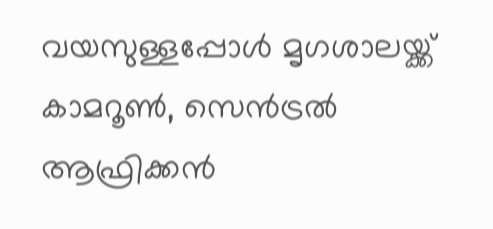വയസുള്ളപ്പോൾ മൃഗശാലയ്ക്ക്
കാമറൂൺ, സെൻട്രൽ ആഫ്രിക്കൻ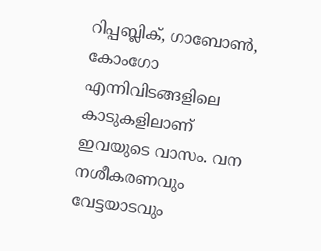റിപ്പബ്ലിക്, ഗാബോൺ, കോംഗോ എന്നിവിടങ്ങളിലെ കാടുകളിലാണ് ഇവയുടെ വാസം. വന നശീകരണവും വേട്ടയാടവും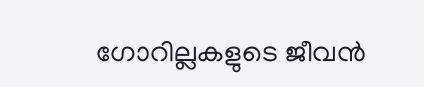ഗോറില്ലകളുടെ ജീവൻ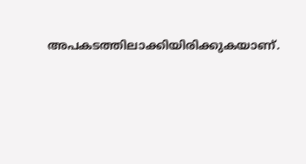അപകടത്തിലാക്കിയിരിക്കുകയാണ്.